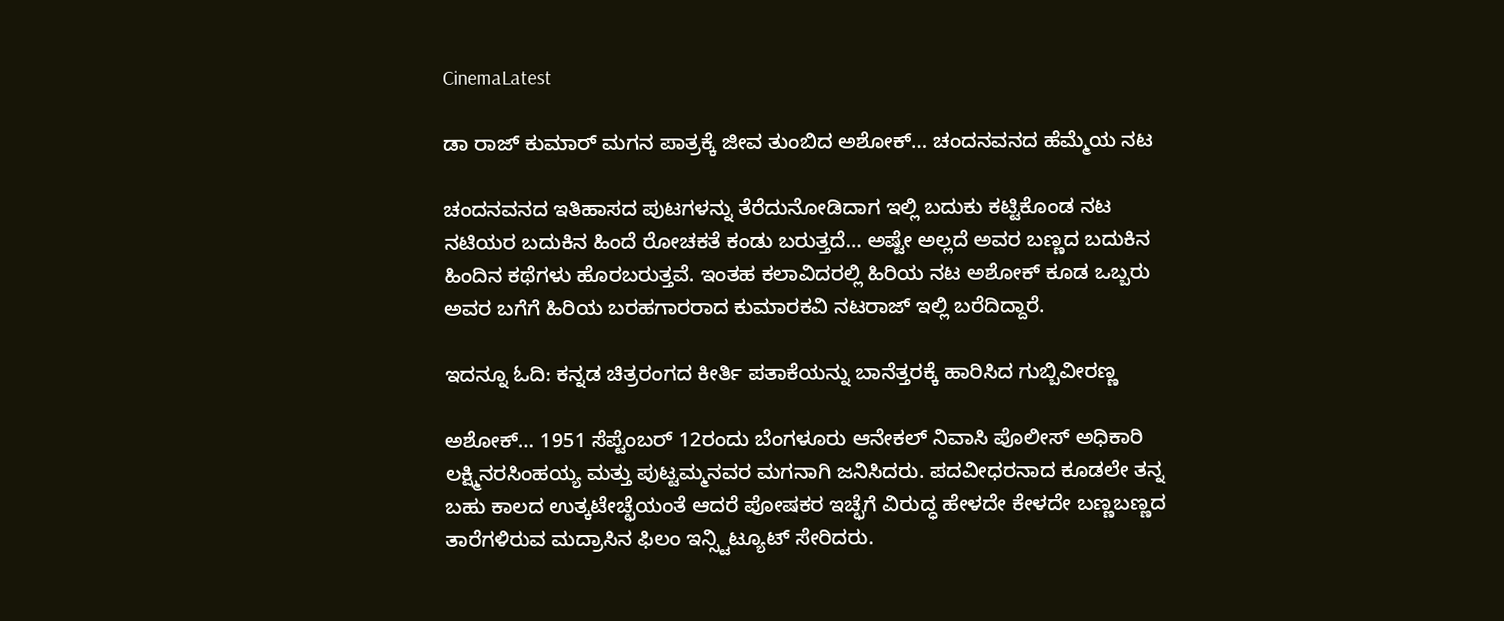CinemaLatest

ಡಾ ರಾಜ್ ಕುಮಾರ್ ಮಗನ ಪಾತ್ರಕ್ಕೆ ಜೀವ ತುಂಬಿದ ಅಶೋಕ್… ಚಂದನವನದ ಹೆಮ್ಮೆಯ ನಟ

ಚಂದನವನದ ಇತಿಹಾಸದ ಪುಟಗಳನ್ನು ತೆರೆದುನೋಡಿದಾಗ ಇಲ್ಲಿ ಬದುಕು ಕಟ್ಟಿಕೊಂಡ ನಟ ನಟಿಯರ ಬದುಕಿನ ಹಿಂದೆ ರೋಚಕತೆ ಕಂಡು ಬರುತ್ತದೆ… ಅಷ್ಟೇ ಅಲ್ಲದೆ ಅವರ ಬಣ್ಣದ ಬದುಕಿನ ಹಿಂದಿನ ಕಥೆಗಳು ಹೊರಬರುತ್ತವೆ. ಇಂತಹ ಕಲಾವಿದರಲ್ಲಿ ಹಿರಿಯ ನಟ ಅಶೋಕ್ ಕೂಡ ಒಬ್ಬರು ಅವರ ಬಗೆಗೆ ಹಿರಿಯ ಬರಹಗಾರರಾದ ಕುಮಾರಕವಿ ನಟರಾಜ್ ಇಲ್ಲಿ ಬರೆದಿದ್ದಾರೆ.

ಇದನ್ನೂ ಓದಿ: ಕನ್ನಡ ಚಿತ್ರರಂಗದ ಕೀರ್ತಿ ಪತಾಕೆಯನ್ನು ಬಾನೆತ್ತರಕ್ಕೆ ಹಾರಿಸಿದ ಗುಬ್ಬಿವೀರಣ್ಣ

ಅಶೋಕ್… 1951 ಸೆಪ್ಟೆಂಬರ್ 12ರಂದು ಬೆಂಗಳೂರು ಆನೇಕಲ್ ನಿವಾಸಿ ಪೊಲೀಸ್ ಅಧಿಕಾರಿ ಲಕ್ಷ್ಮಿನರಸಿಂಹಯ್ಯ ಮತ್ತು ಪುಟ್ಟಮ್ಮನವರ ಮಗನಾಗಿ ಜನಿಸಿದರು. ಪದವೀಧರನಾದ ಕೂಡಲೇ ತನ್ನ ಬಹು ಕಾಲದ ಉತ್ಕಟೇಚ್ಛೆಯಂತೆ ಆದರೆ ಪೋಷಕರ ಇಚ್ಛೆಗೆ ವಿರುದ್ಧ ಹೇಳದೇ ಕೇಳದೇ ಬಣ್ಣಬಣ್ಣದ ತಾರೆಗಳಿರುವ ಮದ್ರಾಸಿನ ಫಿಲಂ ಇನ್ಸ್ಟಿಟ್ಯೂಟ್ ಸೇರಿದರು.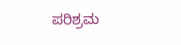ಪರಿಶ್ರಮ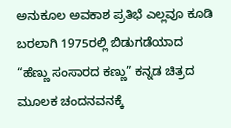ಅನುಕೂಲ ಅವಕಾಶ ಪ್ರತಿಭೆ ಎಲ್ಲವೂ ಕೂಡಿ ಬರಲಾಗಿ 1975ರಲ್ಲಿ ಬಿಡುಗಡೆಯಾದ “ಹೆಣ್ಣು ಸಂಸಾರದ ಕಣ್ಣು” ಕನ್ನಡ ಚಿತ್ರದ ಮೂಲಕ ಚಂದನವನಕ್ಕೆ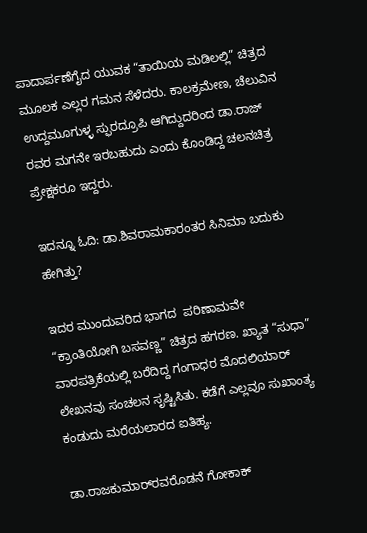ಪಾದಾರ್ಪಣೆಗೈದ ಯುವಕ “ತಾಯಿಯ ಮಡಿಲಲ್ಲಿ” ಚಿತ್ರದ ಮೂಲಕ ಎಲ್ಲರ ಗಮನ ಸೆಳೆದರು. ಕಾಲಕ್ರಮೇಣ, ಚೆಲುವಿನ ಉದ್ದಮೂಗುಳ್ಳ ಸ್ಫುರದ್ರೂಪಿ ಆಗಿದ್ದುದರಿಂದ ಡಾ.ರಾಜ್ ರವರ ಮಗನೇ ಇರಬಹುದು ಎಂದು ಕೊಂಡಿದ್ದ ಚಲನಚಿತ್ರ ಪ್ರೇಕ್ಷಕರೂ ಇದ್ದರು.

ಇದನ್ನೂ ಓದಿ: ಡಾ.ಶಿವರಾಮಕಾರಂತರ ಸಿನಿಮಾ ಬದುಕು ಹೇಗಿತ್ತು?

ಇದರ ಮುಂದುವರಿದ ಭಾಗದ  ಪರಿಣಾಮವೇ “ಕ್ರಾಂತಿಯೋಗಿ ಬಸವಣ್ಣ” ಚಿತ್ರದ ಹಗರಣ. ಖ್ಯಾತ “ಸುಧಾ” ವಾರಪತ್ರಿಕೆಯಲ್ಲಿ ಬರೆದಿದ್ದ ಗಂಗಾಧರ ಮೊದಲಿಯಾರ್ ಲೇಖನವು ಸಂಚಲನ ಸೃಷ್ಟಿಸಿತು. ಕಡೆಗೆ ಎಲ್ಲವೂ ಸುಖಾಂತ್ಯ ಕಂಡುದು ಮರೆಯಲಾರದ ಐತಿಹ್ಯ.

ಡಾ.ರಾಜ‌ಕುಮಾರ್‌ರವರೊಡನೆ ಗೋಕಾಕ್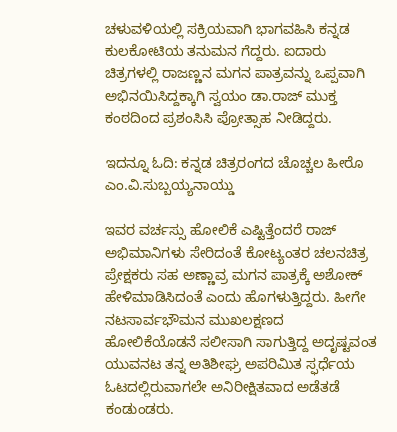ಚಳುವಳಿಯಲ್ಲಿ ಸಕ್ರಿಯವಾಗಿ ಭಾಗವಹಿಸಿ ಕನ್ನಡ ಕುಲಕೋಟಿಯ ತನುಮನ ಗೆದ್ದರು. ಐದಾರು ಚಿತ್ರಗಳಲ್ಲಿ ರಾಜಣ್ಣನ ಮಗನ ಪಾತ್ರವನ್ನು ಒಪ್ಪವಾಗಿ ಅಭಿನಯಿಸಿದ್ದಕ್ಕಾಗಿ ಸ್ವಯಂ ಡಾ.ರಾಜ್ ಮುಕ್ತ ಕಂಠದಿಂದ ಪ್ರಶಂಸಿಸಿ ಪ್ರೋತ್ಸಾಹ ನೀಡಿದ್ದರು.

ಇದನ್ನೂ ಓದಿ: ಕನ್ನಡ ಚಿತ್ರರಂಗದ ಚೊಚ್ಚಲ ಹೀರೊ ಎಂ.ವಿ.ಸುಬ್ಬಯ್ಯನಾಯ್ಡು

ಇವರ ವರ್ಚಸ್ಸು ಹೋಲಿಕೆ ಎಷ್ಟಿತ್ತೆಂದರೆ ರಾಜ್ ಅಭಿಮಾನಿಗಳು ಸೇರಿದಂತೆ ಕೋಟ್ಯಂತರ ಚಲನಚಿತ್ರ ಪ್ರೇಕ್ಷಕರು ಸಹ ಅಣ್ಣಾವ್ರ ಮಗನ ಪಾತ್ರಕ್ಕೆ ಅಶೋಕ್ ಹೇಳಿಮಾಡಿಸಿದಂತೆ ಎಂದು ಹೊಗಳುತ್ತಿದ್ದರು. ಹೀಗೇ ನಟಸಾರ್ವಭೌಮನ ಮುಖಲಕ್ಷಣದ ಹೋಲಿಕೆಯೊಡನೆ ಸಲೀಸಾಗಿ ಸಾಗುತ್ತಿದ್ದ ಅದೃಷ್ಟವಂತ ಯುವನಟ ತನ್ನ ಅತಿಶೀಘ್ರ ಅಪರಿಮಿತ ಸ್ಫರ್ಧೆಯ ಓಟದಲ್ಲಿರುವಾಗಲೇ ಅನಿರೀಕ್ಷಿತವಾದ ಅಡೆತಡೆ ಕಂಡುಂಡರು.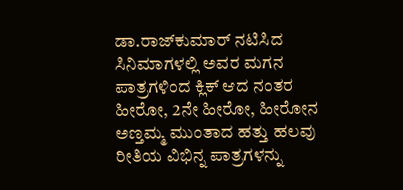ಡಾ.ರಾಜ್‌ಕುಮಾರ್ ನಟಿಸಿದ ಸಿನಿಮಾಗಳಲ್ಲಿ ಅವರ ಮಗನ ಪಾತ್ರಗಳಿಂದ ಕ್ಲಿಕ್ ಆದ ನಂತರ ಹೀರೋ, 2ನೇ ಹೀರೋ, ಹೀರೋನ ಅಣ್ತಮ್ಮ ಮುಂತಾದ ಹತ್ತು ಹಲವು ರೀತಿಯ ವಿಭಿನ್ನ ಪಾತ್ರಗಳನ್ನು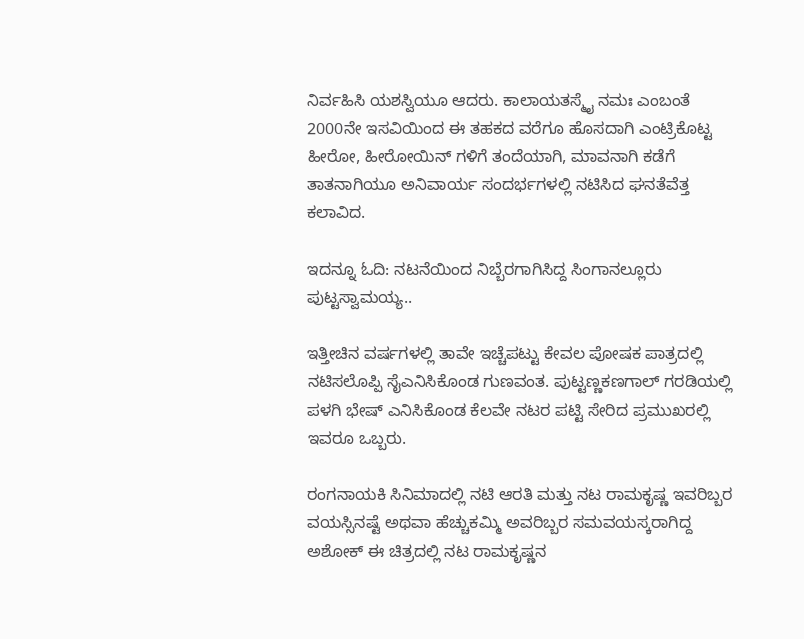ನಿರ್ವಹಿಸಿ ಯಶಸ್ವಿಯೂ ಆದರು. ಕಾಲಾಯತಸ್ಮೈ ನಮಃ ಎಂಬಂತೆ 2000ನೇ ಇಸವಿಯಿಂದ ಈ ತಹಕದ ವರೆಗೂ ಹೊಸದಾಗಿ ಎಂಟ್ರಿಕೊಟ್ಟ ಹೀರೋ, ಹೀರೋಯಿನ್ ಗಳಿಗೆ ತಂದೆಯಾಗಿ, ಮಾವನಾಗಿ ಕಡೆಗೆ ತಾತನಾಗಿಯೂ ಅನಿವಾರ್ಯ ಸಂದರ್ಭಗಳಲ್ಲಿ ನಟಿಸಿದ ಘನತೆವೆತ್ತ ಕಲಾವಿದ.

ಇದನ್ನೂ ಓದಿ: ನಟನೆಯಿಂದ ನಿಬ್ಬೆರಗಾಗಿಸಿದ್ದ ಸಿಂಗಾನಲ್ಲೂರು ಪುಟ್ಟಸ್ವಾಮಯ್ಯ..

ಇತ್ತೀಚಿನ ವರ್ಷಗಳಲ್ಲಿ ತಾವೇ ಇಚ್ಚೆಪಟ್ಟು ಕೇವಲ ಪೋಷಕ ಪಾತ್ರದಲ್ಲಿ ನಟಿಸಲೊಪ್ಪಿ ಸೈಎನಿಸಿಕೊಂಡ ಗುಣವಂತ. ಪುಟ್ಟಣ್ಣಕಣಗಾಲ್ ಗರಡಿಯಲ್ಲಿ ಪಳಗಿ ಭೇಷ್ ಎನಿಸಿಕೊಂಡ ಕೆಲವೇ ನಟರ ಪಟ್ಟಿ ಸೇರಿದ ಪ್ರಮುಖರಲ್ಲಿ ಇವರೂ ಒಬ್ಬರು.

ರಂಗನಾಯಕಿ ಸಿನಿಮಾದಲ್ಲಿ ನಟಿ ಆರತಿ ಮತ್ತು ನಟ ರಾಮಕೃಷ್ಣ ಇವರಿಬ್ಬರ ವಯಸ್ಸಿನಷ್ಟೆ ಅಥವಾ ಹೆಚ್ಚುಕಮ್ಮಿ ಅವರಿಬ್ಬರ ಸಮವಯಸ್ಕರಾಗಿದ್ದ ಅಶೋಕ್ ಈ ಚಿತ್ರದಲ್ಲಿ ನಟ ರಾಮಕೃಷ್ಣನ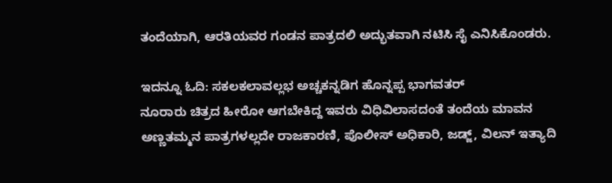ತಂದೆಯಾಗಿ, ಆರತಿಯವರ ಗಂಡನ ಪಾತ್ರದಲಿ ಅದ್ಭುತವಾಗಿ ನಟಿಸಿ ಸೈ ಎನಿಸಿಕೊಂಡರು.

ಇದನ್ನೂ ಓದಿ: ಸಕಲಕಲಾವಲ್ಲಭ ಅಚ್ಚಕನ್ನಡಿಗ ಹೊನ್ನಪ್ಪ ಭಾಗವತರ್
ನೂರಾರು ಚಿತ್ರದ ಹೀರೋ ಆಗಬೇಕಿದ್ದ ಇವರು ವಿಧಿವಿಲಾಸದಂತೆ ತಂದೆಯ ಮಾವನ ಅಣ್ಣತಮ್ಮನ ಪಾತ್ರಗಳಲ್ಲದೇ ರಾಜಕಾರಣಿ, ಪೊಲೀಸ್ ಅಧಿಕಾರಿ, ಜಡ್ಜ್, ವಿಲನ್ ಇತ್ಯಾದಿ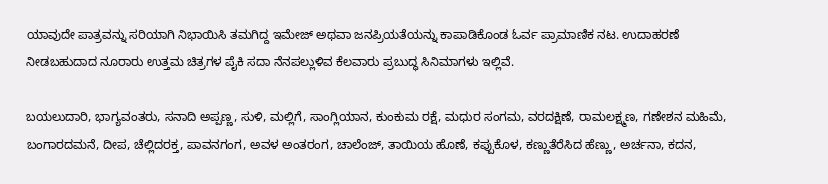ಯಾವುದೇ ಪಾತ್ರವನ್ನು ಸರಿಯಾಗಿ ನಿಭಾಯಿಸಿ ತಮಗಿದ್ದ ಇಮೇಜ್ ಅಥವಾ ಜನಪ್ರಿಯತೆಯನ್ನು ಕಾಪಾಡಿಕೊಂಡ ಓರ್ವ ಪ್ರಾಮಾಣಿಕ ನಟ. ಉದಾಹರಣೆ ನೀಡಬಹುದಾದ ನೂರಾರು ಉತ್ತಮ ಚಿತ್ರಗಳ ಪೈಕಿ ಸದಾ ನೆನಪಲ್ಲುಳಿವ ಕೆಲವಾರು ಪ್ರಬುದ್ಧ ಸಿನಿಮಾಗಳು ಇಲ್ಲಿವೆ.

ಬಯಲುದಾರಿ, ಭಾಗ್ಯವಂತರು, ಸನಾದಿ ಅಪ್ಪಣ್ಣ, ಸುಳಿ, ಮಲ್ಲಿಗೆ, ಸಾಂಗ್ಲಿಯಾನ, ಕುಂಕುಮ ರಕ್ಷೆ, ಮಧುರ ಸಂಗಮ, ವರದಕ್ಷಿಣೆ, ರಾಮಲಕ್ಷ್ಮಣ, ಗಣೇಶನ ಮಹಿಮೆ, ಬಂಗಾರದಮನೆ, ದೀಪ, ಚೆಲ್ಲಿದರಕ್ತ, ಪಾವನಗಂಗ, ಅವಳ ಅಂತರಂಗ, ಚಾಲೆಂಜ್, ತಾಯಿಯ ಹೊಣೆ, ಕಪ್ಪುಕೊಳ, ಕಣ್ಣುತೆರೆಸಿದ ಹೆಣ್ಣು, ಅರ್ಚನಾ, ಕದನ,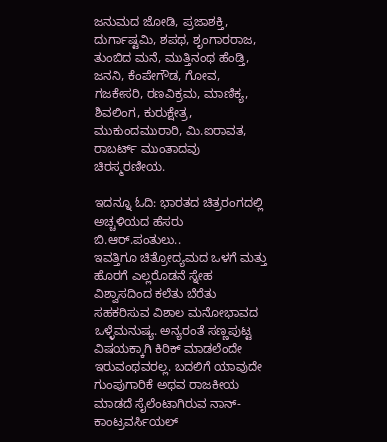ಜನುಮದ ಜೋಡಿ, ಪ್ರಜಾಶಕ್ತಿ, ದುರ್ಗಾಷ್ಟಮಿ, ಶಪಥ, ಶೃಂಗಾರರಾಜ, ತುಂಬಿದ ಮನೆ, ಮುತ್ತಿನಂಥ ಹೆಂಡ್ತಿ, ಜನನಿ, ಕೆಂಪೇಗೌಡ, ಗೋವ, ಗಜಕೇಸರಿ, ರಣವಿಕ್ರಮ, ಮಾಣಿಕ್ಯ, ಶಿವಲಿಂಗ, ಕುರುಕ್ಷೇತ್ರ, ಮುಕುಂದಮುರಾರಿ, ಮಿ.ಐರಾವತ, ರಾಬರ್ಟ್ ಮುಂತಾದವು ಚಿರಸ್ಮರಣೀಯ.

ಇದನ್ನೂ ಓದಿ: ಭಾರತದ ಚಿತ್ರರಂಗದಲ್ಲಿ ಅಚ್ಚಳಿಯದ ಹೆಸರು ಬಿ.ಆರ್.ಪಂತುಲು..
ಇವತ್ತಿಗೂ ಚಿತ್ರೋದ್ಯಮದ ಒಳಗೆ ಮತ್ತು ಹೊರಗೆ ಎಲ್ಲರೊಡನೆ ಸ್ನೇಹ ವಿಶ್ವಾಸದಿಂದ ಕಲೆತು ಬೆರೆತು ಸಹಕರಿಸುವ ವಿಶಾಲ ಮನೋಭಾವದ ಒಳ್ಳೆಮನುಷ್ಯ. ಅನ್ಯರಂತೆ ಸಣ್ಣಪುಟ್ಟ ವಿಷಯಕ್ಕಾಗಿ ಕಿರಿಕ್ ಮಾಡಲೆಂದೇ ಇರುವಂಥವರಲ್ಲ. ಬದಲಿಗೆ ಯಾವುದೇ ಗುಂಪುಗಾರಿಕೆ ಅಥವ ರಾಜಕೀಯ ಮಾಡದೆ ಸೈಲೆಂಟಾಗಿರುವ ನಾನ್- ಕಾಂಟ್ರವರ್ಸಿಯಲ್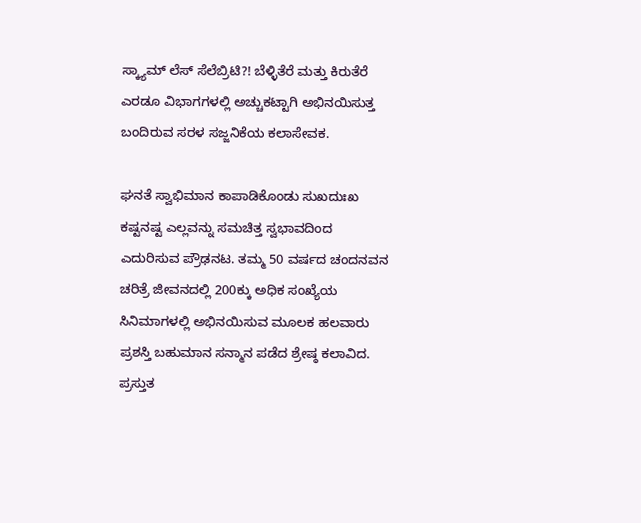ಸ್ಕ್ಯಾಮ್‌ ಲೆಸ್ ಸೆಲೆಬ್ರಿಟಿ?! ಬೆಳ್ಳಿತೆರೆ ಮತ್ತು ಕಿರುತೆರೆ ಎರಡೂ ವಿಭಾಗಗಳಲ್ಲಿ ಅಚ್ಚುಕಟ್ಟಾಗಿ ಅಭಿನಯಿಸುತ್ತ ಬಂದಿರುವ ಸರಳ ಸಜ್ಜನಿಕೆಯ ಕಲಾಸೇವಕ.

ಘನತೆ ಸ್ವಾಭಿಮಾನ ಕಾಪಾಡಿಕೊಂಡು ಸುಖದುಃಖ ಕಷ್ಟನಷ್ಟ ಎಲ್ಲವನ್ನು ಸಮಚಿತ್ತ ಸ್ವಭಾವದಿಂದ ಎದುರಿಸುವ ಪ್ರೌಢನಟ. ತಮ್ಮ 50 ವರ್ಷದ ಚಂದನವನ ಚರಿತ್ರೆ ಜೀವನದಲ್ಲಿ 200ಕ್ಕು ಅಧಿಕ ಸಂಖ್ಯೆಯ ಸಿನಿಮಾಗಳಲ್ಲಿ ಅಭಿನಯಿಸುವ ಮೂಲಕ ಹಲವಾರು ಪ್ರಶಸ್ತಿ ಬಹುಮಾನ ಸನ್ಮಾನ ಪಡೆದ ಶ್ರೇಷ್ಠ ಕಲಾವಿದ. ಪ್ರಸ್ತುತ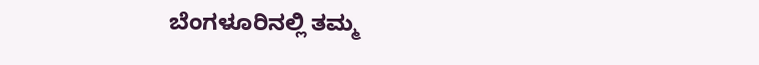ಬೆಂಗಳೂರಿನಲ್ಲಿ ತಮ್ಮ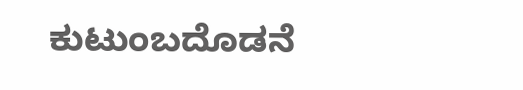ಕುಟುಂಬದೊಡನೆ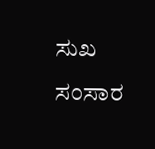ಸುಖ ಸಂಸಾರ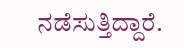ನಡೆಸುತ್ತಿದ್ದಾರೆ.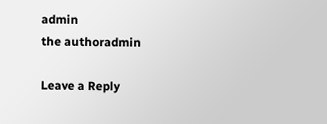admin
the authoradmin

Leave a Reply